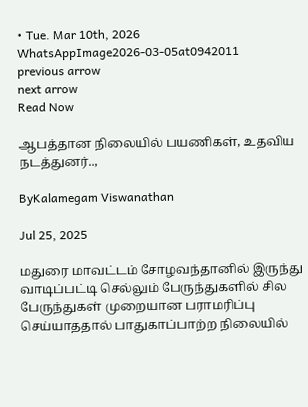• Tue. Mar 10th, 2026
WhatsAppImage2026-03-05at0942011
previous arrow
next arrow
Read Now

ஆபத்தான நிலையில் பயணிகள், உதவிய நடத்துனர்..,

ByKalamegam Viswanathan

Jul 25, 2025

மதுரை மாவட்டம் சோழவந்தானில் இருந்து வாடிப்பட்டி செல்லும் பேருந்துகளில் சில பேருந்துகள் முறையான பராமரிப்பு செய்யாததால் பாதுகாப்பாற்ற நிலையில்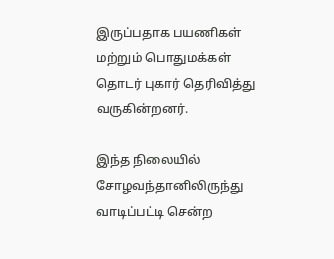இருப்பதாக பயணிகள் மற்றும் பொதுமக்கள் தொடர் புகார் தெரிவித்து வருகின்றனர்.

இந்த நிலையில் சோழவந்தானிலிருந்து வாடிப்பட்டி சென்ற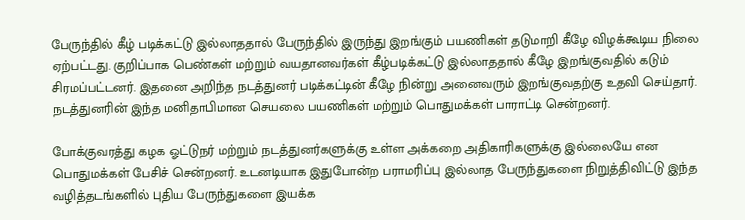பேருந்தில் கீழ் படிக்கட்டு இல்லாததால் பேருந்தில் இருந்து இறங்கும் பயணிகள் தடுமாறி கீழே விழக்கூடிய நிலை ஏற்பட்டது. குறிப்பாக பெண்கள் மற்றும் வயதானவர்கள் கீழ்படிக்கட்டு இல்லாததால் கீழே இறங்குவதில் கடும் சிரமப்பட்டனர். இதனை அறிந்த நடத்துனர் படிக்கட்டின் கீழே நின்று அனைவரும் இறங்குவதற்கு உதவி செய்தார். நடத்துனரின் இந்த மனிதாபிமான செயலை பயணிகள் மற்றும் பொதுமக்கள் பாராட்டி சென்றனர்.

போக்குவரத்து கழக ஓட்டுநர் மற்றும் நடத்துனர்களுக்கு உள்ள அக்கறை அதிகாரிகளுக்கு இல்லையே என பொதுமக்கள் பேசிச் சென்றனர். உடனடியாக இதுபோன்ற பராமரிப்பு இல்லாத பேருந்துகளை நிறுத்திவிட்டு இந்த வழித்தடங்களில் புதிய பேருந்துகளை இயக்க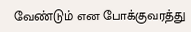வேண்டும் என போக்குவரத்து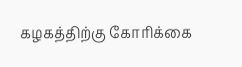கழகத்திற்கு கோரிக்கை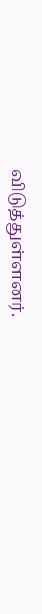விடுத்துள்ளனர்.